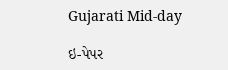Gujarati Mid-day

ઇ-પેપર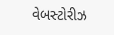વેબસ્ટોરીઝ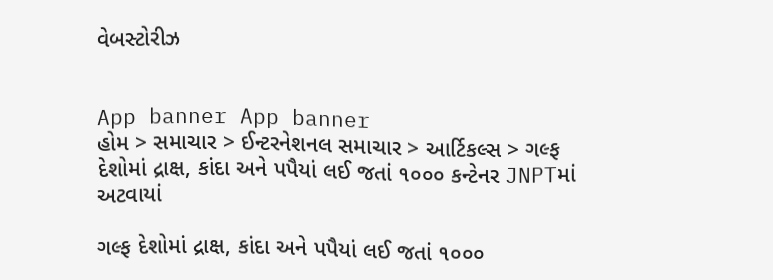વેબસ્ટોરીઝ


App banner App banner
હોમ > સમાચાર > ઈન્ટરનેશનલ સમાચાર > આર્ટિકલ્સ > ગલ્ફ દેશોમાં દ્રાક્ષ, કાંદા અને પપૈયાં લઈ જતાં ૧૦૦૦ કન્ટેનર JNPTમાં અટવાયાં

ગલ્ફ દેશોમાં દ્રાક્ષ, કાંદા અને પપૈયાં લઈ જતાં ૧૦૦૦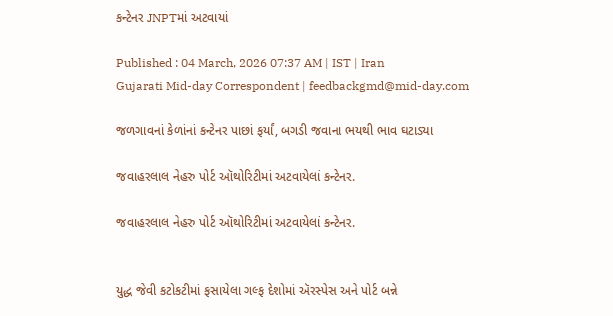કન્ટેનર JNPTમાં અટવાયાં

Published : 04 March, 2026 07:37 AM | IST | Iran
Gujarati Mid-day Correspondent | feedbackgmd@mid-day.com

જળગાવનાં કેળાંનાં કન્ટેનર પાછાં ફર્યાં, બગડી જવાના ભયથી ભાવ ઘટાડ્યા

જવાહરલાલ નેહરુ પોર્ટ ઑથોરિટીમાં અટવાયેલાં કન્ટેનર.

જવાહરલાલ નેહરુ પોર્ટ ઑથોરિટીમાં અટવાયેલાં કન્ટેનર.


યુદ્ધ જેવી કટોકટીમાં ફસાયેલા ગલ્ફ દેશોમાં ઍરસ્પેસ અને પોર્ટ બન્ને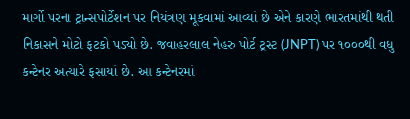માર્ગો પરના ટ્રાન્સપોર્ટેશન પર નિયંત્રણ મૂકવામાં આવ્યાં છે એને કારણે ભારતમાંથી થતી નિકાસને મોટો ફટકો પડ્યો છે. જવાહરલાલ નેહરુ પોર્ટ ટ્રસ્ટ (JNPT) પર ૧૦૦૦થી વધુ કન્ટેનર અત્યારે ફસાયાં છે. આ કન્ટેનરમાં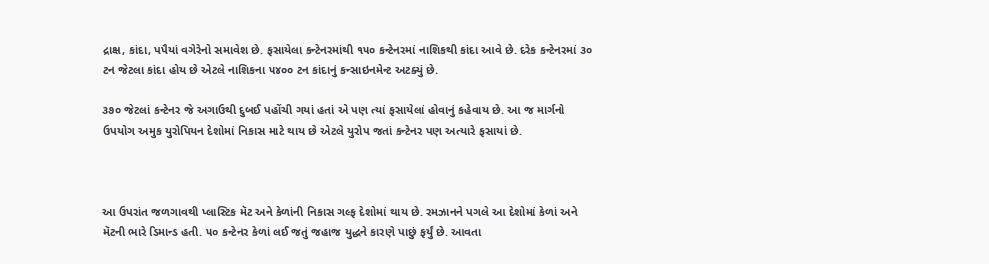દ્રાક્ષ, કાંદા, પપૈયાં વગેરેનો સમાવેશ છે. ફસાયેલા કન્ટેનરમાંથી ૧૫૦ કન્ટેનરમાં નાશિકથી કાંદા આવે છે. દરેક કન્ટેનરમાં ૩૦ ટન જેટલા કાંદા હોય છે એટલે નાશિકના ૫૪૦૦ ટન કાંદાનું કન્સાઇનમેન્ટ અટક્યું છે.

૩૭૦ જેટલાં કન્ટેનર જે અગાઉથી દુબઈ પહોંચી ગયાં હતાં એ પણ ત્યાં ફસાયેલાં હોવાનું કહેવાય છે. આ જ માર્ગનો ઉપયોગ અમુક યુરોપિયન દેશોમાં નિકાસ માટે થાય છે એટલે યુરોપ જતાં કન્ટેનર પણ અત્યારે ફસાયાં છે.



આ ઉપરાંત જળગાવથી પ્લાસ્ટિક મૅટ અને કેળાંની નિકાસ ગલ્ફ દેશોમાં થાય છે. રમઝાનને પગલે આ દેશોમાં કેળાં અને મૅટની ભારે ડિમાન્ડ હતી. ૫૦ કન્ટેનર કેળાં લઈ જતું જહાજ યુદ્ધને કારણે પાછું ફર્યું છે. આવતા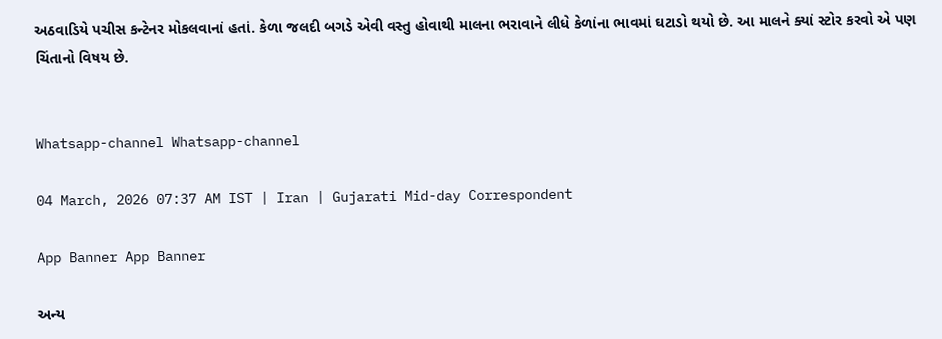અઠવાડિયે પચીસ કન્ટેનર મોકલવાનાં હતાં. કેળા જલદી બગડે એવી વસ્તુ હોવાથી માલના ભરાવાને લીધે કેળાંના ભાવમાં ઘટાડો થયો છે. આ માલને ક્યાં સ્ટોર કરવો એ પણ ચિંતાનો વિષય છે.


Whatsapp-channel Whatsapp-channel

04 March, 2026 07:37 AM IST | Iran | Gujarati Mid-day Correspondent

App Banner App Banner

અન્ય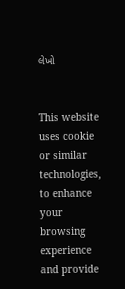લેખો


This website uses cookie or similar technologies, to enhance your browsing experience and provide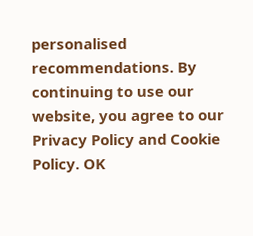personalised recommendations. By continuing to use our website, you agree to our Privacy Policy and Cookie Policy. OK